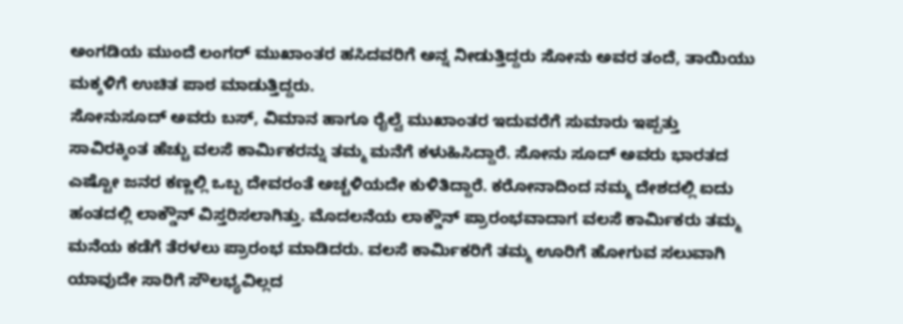ಅಂಗಡಿಯ ಮುಂದೆ ಲಂಗರ್ ಮುಖಾಂತರ ಹಸಿದವರಿಗೆ ಅನ್ನ ನೀಡುತ್ತಿದ್ದರು ಸೋನು ಅವರ ತಂದೆ, ತಾಯಿಯು ಮಕ್ಕಳಿಗೆ ಉಚಿತ ಪಾಠ ಮಾಡುತ್ತಿದ್ದರು.
ಸೋನುಸೂದ್ ಅವರು ಬಸ್, ವಿಮಾನ ಹಾಗೂ ರೈಲ್ವೆ ಮುಖಾಂತರ ಇದುವರೆಗೆ ಸುಮಾರು ಇಪ್ಪತ್ತು ಸಾವಿರಕ್ಕಿಂತ ಹೆಚ್ಚು ವಲಸೆ ಕಾರ್ಮಿಕರನ್ನು ತಮ್ಮ ಮನೆಗೆ ಕಳುಹಿಸಿದ್ದಾರೆ. ಸೋನು ಸೂದ್ ಅವರು ಭಾರತದ ಎಷ್ಟೋ ಜನರ ಕಣ್ಣಲ್ಲಿ ಒಬ್ಬ ದೇವರಂತೆ ಅಚ್ಚಳಿಯದೇ ಕುಳಿತಿದ್ದಾರೆ. ಕರೋನಾದಿಂದ ನಮ್ಮ ದೇಶದಲ್ಲಿ ಐದು ಹಂತದಲ್ಲಿ ಲಾಕ್ಡೌನ್ ವಿಸ್ತರಿಸಲಾಗಿತ್ತು. ಮೊದಲನೆಯ ಲಾಕ್ಡೌನ್ ಪ್ರಾರಂಭವಾದಾಗ ವಲಸೆ ಕಾರ್ಮಿಕರು ತಮ್ಮ ಮನೆಯ ಕಡೆಗೆ ತೆರಳಲು ಪ್ರಾರಂಭ ಮಾಡಿದರು. ವಲಸೆ ಕಾರ್ಮಿಕರಿಗೆ ತಮ್ಮ ಊರಿಗೆ ಹೋಗುವ ಸಲುವಾಗಿ ಯಾವುದೇ ಸಾರಿಗೆ ಸೌಲಭ್ಯವಿಲ್ಲದ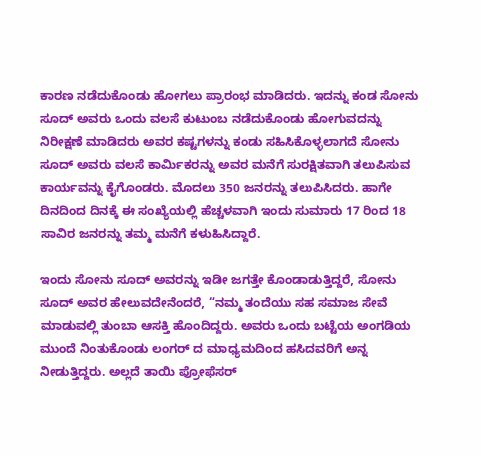ಕಾರಣ ನಡೆದುಕೊಂಡು ಹೋಗಲು ಪ್ರಾರಂಭ ಮಾಡಿದರು. ಇದನ್ನು ಕಂಡ ಸೋನು ಸೂದ್ ಅವರು ಒಂದು ವಲಸೆ ಕುಟುಂಬ ನಡೆದುಕೊಂಡು ಹೋಗುವದನ್ನು ನಿರೀಕ್ಷಣೆ ಮಾಡಿದರು ಅವರ ಕಷ್ಟಗಳನ್ನು ಕಂಡು ಸಹಿಸಿಕೊಳ್ಳಲಾಗದೆ ಸೋನು ಸೂದ್ ಅವರು ವಲಸೆ ಕಾರ್ಮಿಕರನ್ನು ಅವರ ಮನೆಗೆ ಸುರಕ್ಷಿತವಾಗಿ ತಲುಪಿಸುವ ಕಾರ್ಯವನ್ನು ಕೈಗೊಂಡರು. ಮೊದಲು 350 ಜನರನ್ನು ತಲುಪಿಸಿದರು. ಹಾಗೇ ದಿನದಿಂದ ದಿನಕ್ಕೆ ಈ ಸಂಖ್ಯೆಯಲ್ಲಿ ಹೆಚ್ಚಳವಾಗಿ ಇಂದು ಸುಮಾರು 17 ರಿಂದ 18 ಸಾವಿರ ಜನರನ್ನು ತಮ್ಮ ಮನೆಗೆ ಕಳುಹಿಸಿದ್ದಾರೆ.

ಇಂದು ಸೋನು ಸೂದ್ ಅವರನ್ನು ಇಡೀ ಜಗತ್ತೇ ಕೊಂಡಾಡುತ್ತಿದ್ದರೆ, ಸೋನು ಸೂದ್ ಅವರ ಹೇಲುವದೇನೆಂದರೆ, “ನಮ್ಮ ತಂದೆಯು ಸಹ ಸಮಾಜ ಸೇವೆ ಮಾಡುವಲ್ಲಿ ತುಂಬಾ ಆಸಕ್ತಿ ಹೊಂದಿದ್ದರು. ಅವರು ಒಂದು ಬಟ್ಟೆಯ ಅಂಗಡಿಯ ಮುಂದೆ ನಿಂತುಕೊಂಡು ಲಂಗರ್ ದ ಮಾಧ್ಯಮದಿಂದ ಹಸಿದವರಿಗೆ ಅನ್ನ ನೀಡುತ್ತಿದ್ದರು. ಅಲ್ಲದೆ ತಾಯಿ ಪ್ರೋಫೆಸರ್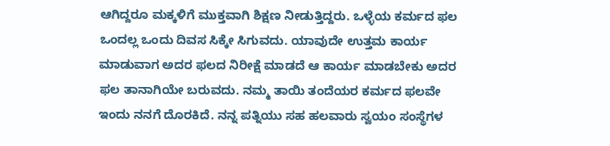ಆಗಿದ್ದರೂ ಮಕ್ಕಳಿಗೆ ಮುಕ್ತವಾಗಿ ಶಿಕ್ಷಣ ನೀಡುತ್ತಿದ್ದರು. ಒಳ್ಳೆಯ ಕರ್ಮದ ಫಲ ಒಂದಲ್ಲ ಒಂದು ದಿವಸ ಸಿಕ್ಕೇ ಸಿಗುವದು. ಯಾವುದೇ ಉತ್ತಮ ಕಾರ್ಯ ಮಾಡುವಾಗ ಅದರ ಫಲದ ನಿರೀಕ್ಷೆ ಮಾಡದೆ ಆ ಕಾರ್ಯ ಮಾಡಬೇಕು ಅದರ ಫಲ ತಾನಾಗಿಯೇ ಬರುವದು. ನಮ್ಮ ತಾಯಿ ತಂದೆಯರ ಕರ್ಮದ ಫಲವೇ ಇಂದು ನನಗೆ ದೊರಕಿದೆ. ನನ್ನ ಪತ್ನಿಯು ಸಹ ಹಲವಾರು ಸ್ವಯಂ ಸಂಸ್ಥೆಗಳ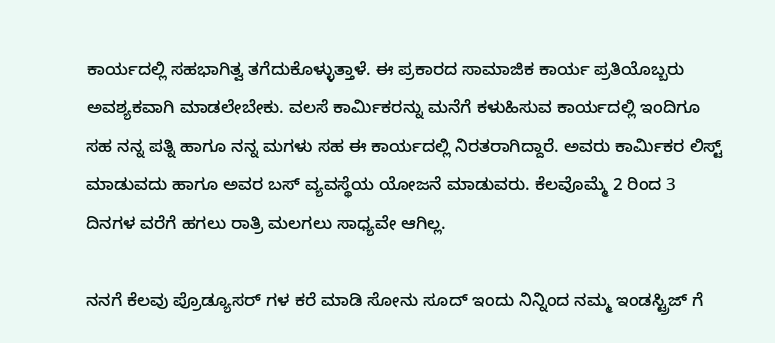ಕಾರ್ಯದಲ್ಲಿ ಸಹಭಾಗಿತ್ವ ತಗೆದುಕೊಳ್ಳುತ್ತಾಳೆ. ಈ ಪ್ರಕಾರದ ಸಾಮಾಜಿಕ ಕಾರ್ಯ ಪ್ರತಿಯೊಬ್ಬರು ಅವಶ್ಯಕವಾಗಿ ಮಾಡಲೇಬೇಕು. ವಲಸೆ ಕಾರ್ಮಿಕರನ್ನು ಮನೆಗೆ ಕಳುಹಿಸುವ ಕಾರ್ಯದಲ್ಲಿ ಇಂದಿಗೂ ಸಹ ನನ್ನ ಪತ್ನಿ ಹಾಗೂ ನನ್ನ ಮಗಳು ಸಹ ಈ ಕಾರ್ಯದಲ್ಲಿ ನಿರತರಾಗಿದ್ದಾರೆ. ಅವರು ಕಾರ್ಮಿಕರ ಲಿಸ್ಟ್ ಮಾಡುವದು ಹಾಗೂ ಅವರ ಬಸ್ ವ್ಯವಸ್ಥೆಯ ಯೋಜನೆ ಮಾಡುವರು. ಕೆಲವೊಮ್ಮೆ 2 ರಿಂದ 3 ದಿನಗಳ ವರೆಗೆ ಹಗಲು ರಾತ್ರಿ ಮಲಗಲು ಸಾಧ್ಯವೇ ಆಗಿಲ್ಲ.

ನನಗೆ ಕೆಲವು ಪ್ರೊಡ್ಯೂಸರ್ ಗಳ ಕರೆ ಮಾಡಿ ಸೋನು ಸೂದ್ ಇಂದು ನಿನ್ನಿಂದ ನಮ್ಮ ಇಂಡಸ್ಟ್ರಿಜ್ ಗೆ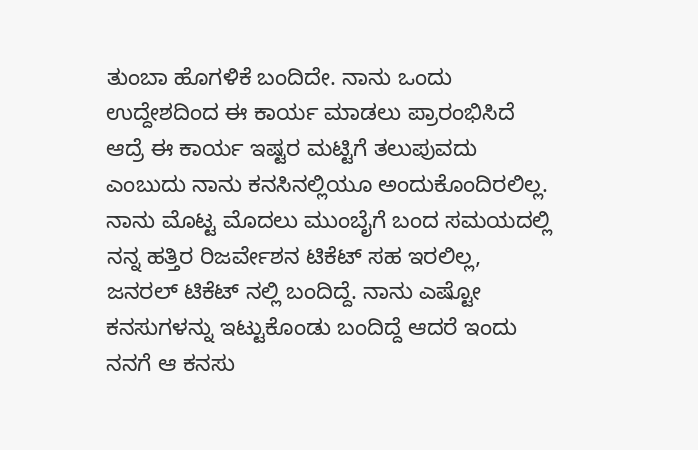ತುಂಬಾ ಹೊಗಳಿಕೆ ಬಂದಿದೇ. ನಾನು ಒಂದು ಉದ್ದೇಶದಿಂದ ಈ ಕಾರ್ಯ ಮಾಡಲು ಪ್ರಾರಂಭಿಸಿದೆ ಆದ್ರೆ ಈ ಕಾರ್ಯ ಇಷ್ಟರ ಮಟ್ಟಿಗೆ ತಲುಪುವದು ಎಂಬುದು ನಾನು ಕನಸಿನಲ್ಲಿಯೂ ಅಂದುಕೊಂದಿರಲಿಲ್ಲ. ನಾನು ಮೊಟ್ಟ ಮೊದಲು ಮುಂಬೈಗೆ ಬಂದ ಸಮಯದಲ್ಲಿ ನನ್ನ ಹತ್ತಿರ ರಿಜರ್ವೇಶನ ಟಿಕೆಟ್ ಸಹ ಇರಲಿಲ್ಲ, ಜನರಲ್ ಟಿಕೆಟ್ ನಲ್ಲಿ ಬಂದಿದ್ದೆ. ನಾನು ಎಷ್ಟೋ ಕನಸುಗಳನ್ನು ಇಟ್ಟುಕೊಂಡು ಬಂದಿದ್ದೆ ಆದರೆ ಇಂದು ನನಗೆ ಆ ಕನಸು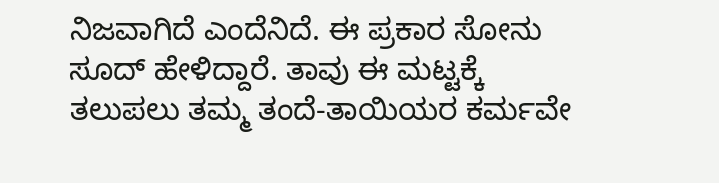ನಿಜವಾಗಿದೆ ಎಂದೆನಿದೆ. ಈ ಪ್ರಕಾರ ಸೋನು ಸೂದ್ ಹೇಳಿದ್ದಾರೆ. ತಾವು ಈ ಮಟ್ಟಕ್ಕೆ ತಲುಪಲು ತಮ್ಮ ತಂದೆ-ತಾಯಿಯರ ಕರ್ಮವೇ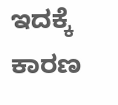ಇದಕ್ಕೆ ಕಾರಣ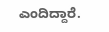ಎಂದಿದ್ದಾರೆ.